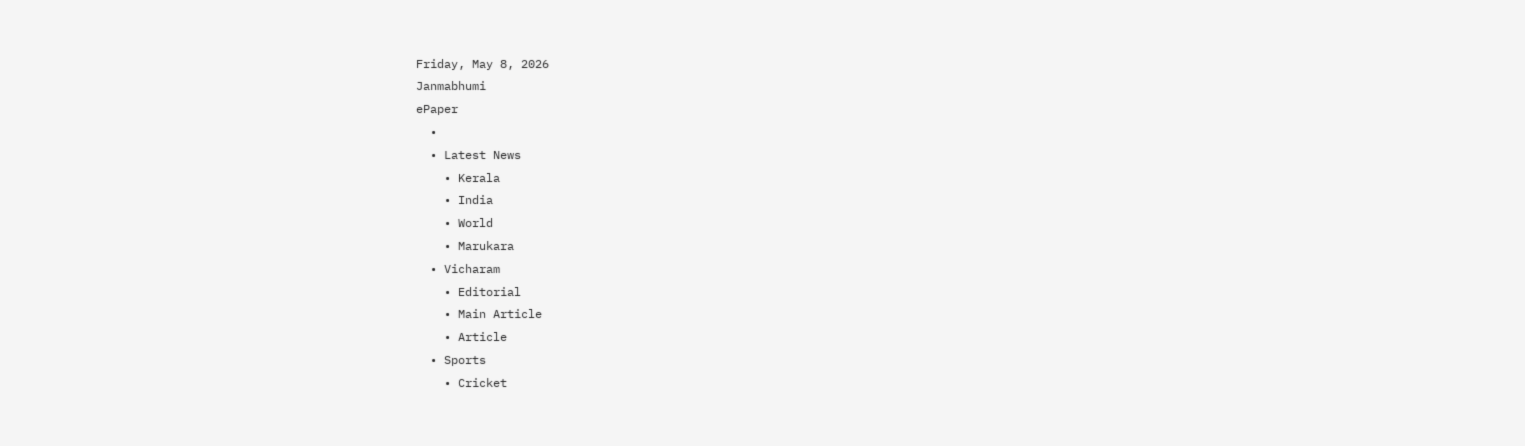Friday, May 8, 2026
Janmabhumi
ePaper
  •
  • Latest News
    • Kerala
    • India
    • World
    • Marukara
  • Vicharam
    • Editorial
    • Main Article
    • Article
  • Sports
    • Cricket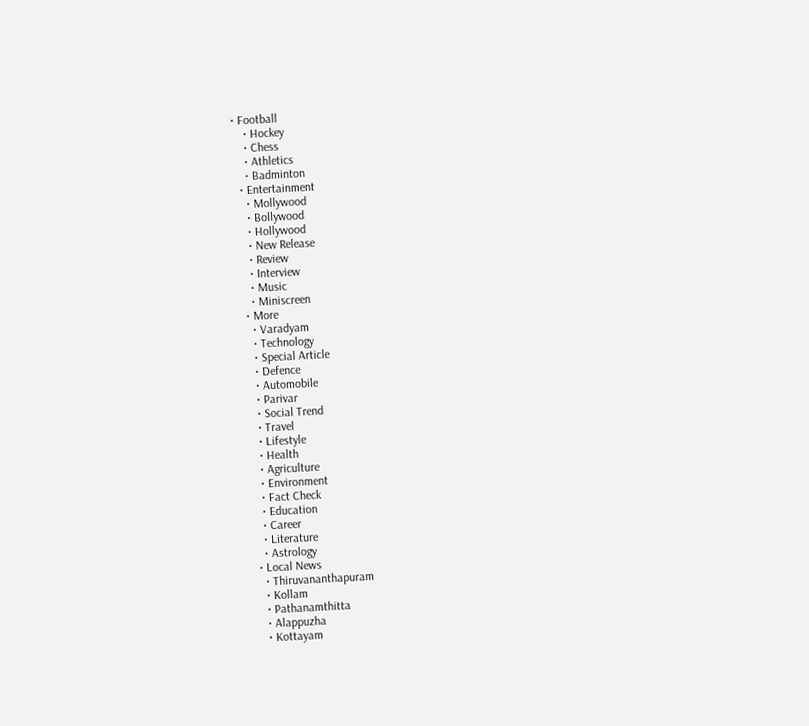• Football
    • Hockey
    • Chess
    • Athletics
    • Badminton
  • Entertainment
    • Mollywood
    • Bollywood
    • Hollywood
    • New Release
    • Review
    • Interview
    • Music
    • Miniscreen
  • More
    • Varadyam
    • Technology
    • Special Article
    • Defence
    • Automobile
    • Parivar
    • Social Trend
    • Travel
    • Lifestyle
    • Health
    • Agriculture
    • Environment
    • Fact Check
    • Education
    • Career
    • Literature
    • Astrology
  • Local News
    • Thiruvananthapuram
    • Kollam
    • Pathanamthitta
    • Alappuzha
    • Kottayam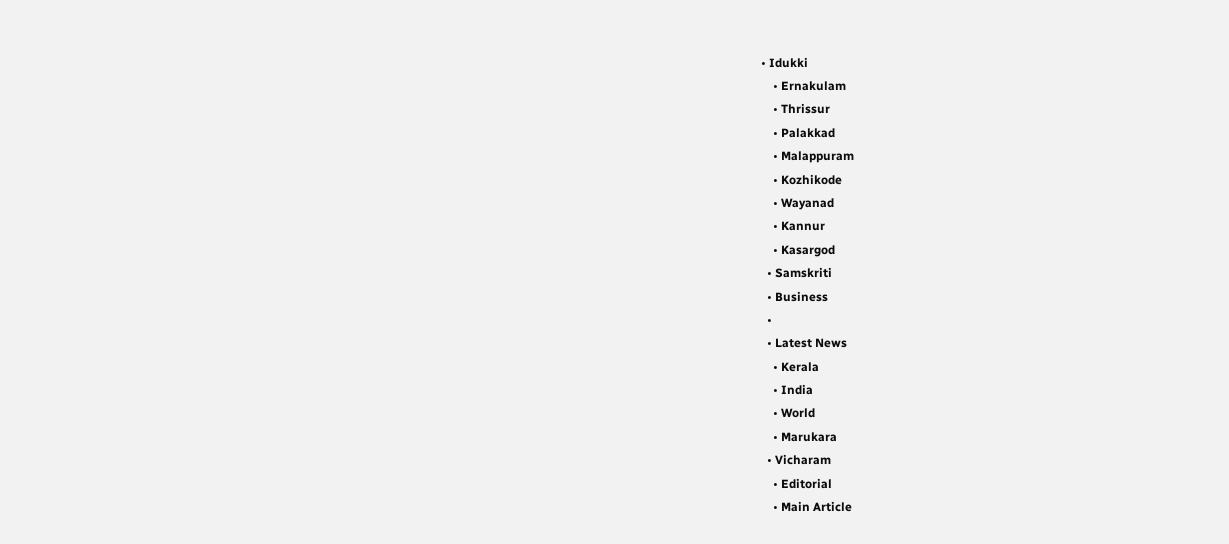• Idukki
    • Ernakulam
    • Thrissur
    • Palakkad
    • Malappuram
    • Kozhikode
    • Wayanad
    • Kannur
    • Kasargod
  • Samskriti
  • Business
  •
  • Latest News
    • Kerala
    • India
    • World
    • Marukara
  • Vicharam
    • Editorial
    • Main Article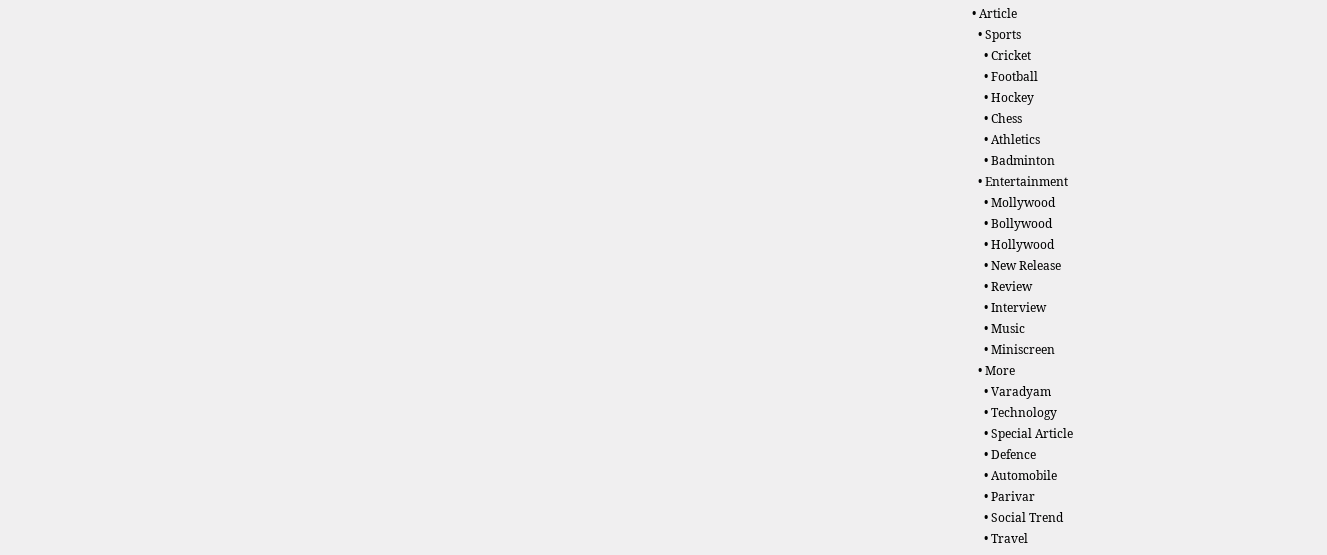• Article
  • Sports
    • Cricket
    • Football
    • Hockey
    • Chess
    • Athletics
    • Badminton
  • Entertainment
    • Mollywood
    • Bollywood
    • Hollywood
    • New Release
    • Review
    • Interview
    • Music
    • Miniscreen
  • More
    • Varadyam
    • Technology
    • Special Article
    • Defence
    • Automobile
    • Parivar
    • Social Trend
    • Travel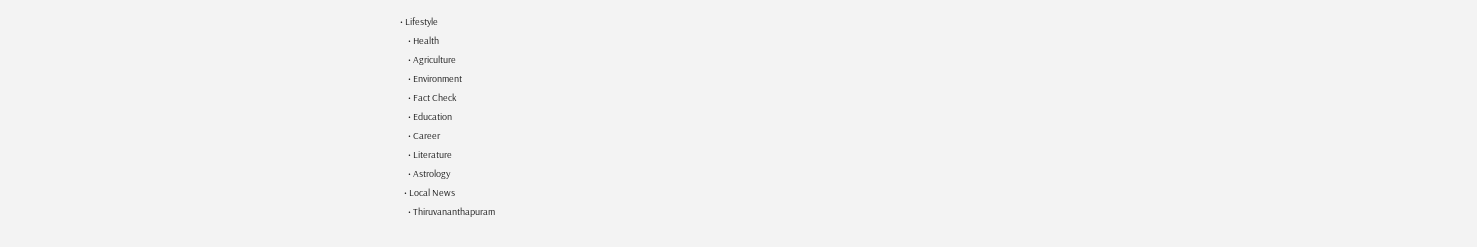• Lifestyle
    • Health
    • Agriculture
    • Environment
    • Fact Check
    • Education
    • Career
    • Literature
    • Astrology
  • Local News
    • Thiruvananthapuram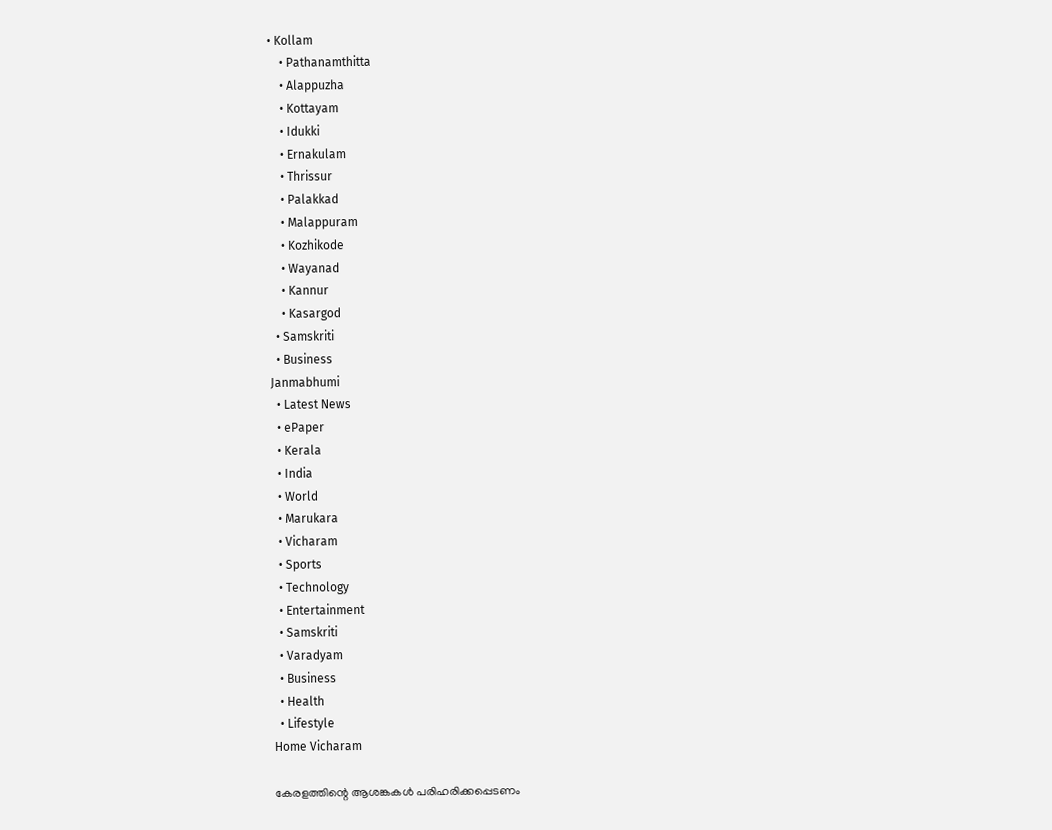• Kollam
    • Pathanamthitta
    • Alappuzha
    • Kottayam
    • Idukki
    • Ernakulam
    • Thrissur
    • Palakkad
    • Malappuram
    • Kozhikode
    • Wayanad
    • Kannur
    • Kasargod
  • Samskriti
  • Business
Janmabhumi
  • Latest News
  • ePaper
  • Kerala
  • India
  • World
  • Marukara
  • Vicharam
  • Sports
  • Technology
  • Entertainment
  • Samskriti
  • Varadyam
  • Business
  • Health
  • Lifestyle
Home Vicharam

കേരളത്തിന്റെ ആശങ്കകള്‍ പരിഹരിക്കപ്പെടണം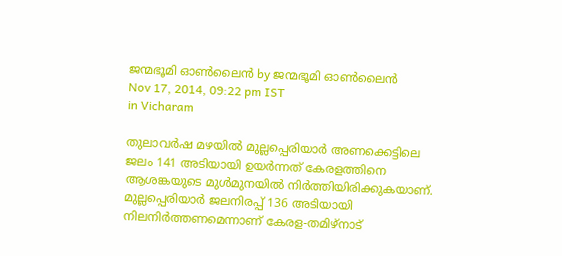ജന്മഭൂമി ഓണ്‍ലൈന്‍ by ജന്മഭൂമി ഓണ്‍ലൈന്‍
Nov 17, 2014, 09:22 pm IST
in Vicharam

തുലാവര്‍ഷ മഴയില്‍ മുല്ലപ്പെരിയാര്‍ അണക്കെട്ടിലെ ജലം 141 അടിയായി ഉയര്‍ന്നത് കേരളത്തിനെ ആശങ്കയുടെ മുള്‍മുനയില്‍ നിര്‍ത്തിയിരിക്കുകയാണ്. മുല്ലപ്പെരിയാര്‍ ജലനിരപ്പ് 136 അടിയായി നിലനിര്‍ത്തണമെന്നാണ് കേരള-തമിഴ്‌നാട്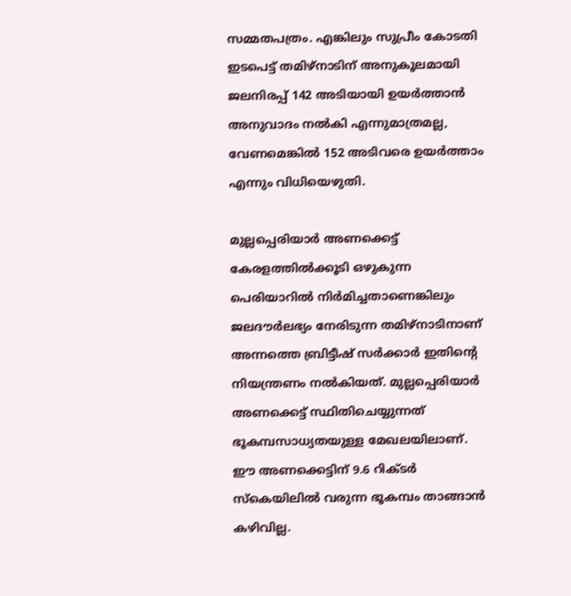സമ്മതപത്രം. എങ്കിലും സുപ്രീം കോടതി ഇടപെട്ട് തമിഴ്‌നാടിന് അനുകൂലമായി ജലനിരപ്പ് 142 അടിയായി ഉയര്‍ത്താന്‍ അനുവാദം നല്‍കി എന്നുമാത്രമല്ല, വേണമെങ്കില്‍ 152 അടിവരെ ഉയര്‍ത്താം എന്നും വിധിയെഴുതി.

മുല്ലപ്പെരിയാര്‍ അണക്കെട്ട് കേരളത്തില്‍ക്കൂടി ഒഴുകുന്ന പെരിയാറില്‍ നിര്‍മിച്ചതാണെങ്കിലും ജലദൗര്‍ലഭ്യം നേരിടുന്ന തമിഴ്‌നാടിനാണ് അന്നത്തെ ബ്രിട്ടീഷ് സര്‍ക്കാര്‍ ഇതിന്റെ നിയന്ത്രണം നല്‍കിയത്. മുല്ലപ്പെരിയാര്‍ അണക്കെട്ട് സ്ഥിതിചെയ്യുന്നത് ഭൂകമ്പസാധ്യതയുള്ള മേഖലയിലാണ്. ഈ അണക്കെട്ടിന് 9.6 റിക്ടര്‍ സ്‌കെയിലില്‍ വരുന്ന ഭൂകമ്പം താങ്ങാന്‍ കഴിവില്ല.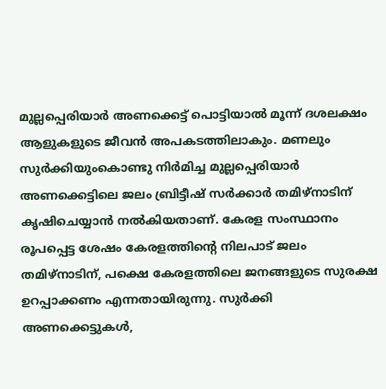മുല്ലപ്പെരിയാര്‍ അണക്കെട്ട് പൊട്ടിയാല്‍ മൂന്ന് ദശലക്ഷം ആളുകളുടെ ജീവന്‍ അപകടത്തിലാകും. മണലും സുര്‍ക്കിയുംകൊണ്ടു നിര്‍മിച്ച മുല്ലപ്പെരിയാര്‍ അണക്കെട്ടിലെ ജലം ബ്രിട്ടീഷ് സര്‍ക്കാര്‍ തമിഴ്‌നാടിന് കൃഷിചെയ്യാന്‍ നല്‍കിയതാണ്. കേരള സംസ്ഥാനം രൂപപ്പെട്ട ശേഷം കേരളത്തിന്റെ നിലപാട് ജലം തമിഴ്‌നാടിന്, പക്ഷെ കേരളത്തിലെ ജനങ്ങളുടെ സുരക്ഷ ഉറപ്പാക്കണം എന്നതായിരുന്നു. സുര്‍ക്കി അണക്കെട്ടുകള്‍,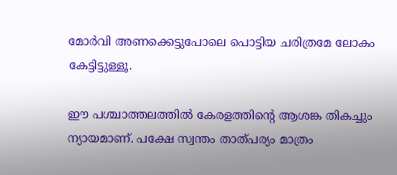മോര്‍വി അണക്കെട്ടുപോലെ പൊട്ടിയ ചരിത്രമേ ലോകം കേട്ടിട്ടുള്ളൂ.

ഈ പശ്ചാത്തലത്തില്‍ കേരളത്തിന്റെ ആശങ്ക തികച്ചും ന്യായമാണ്. പക്ഷേ സ്വന്തം താത്പര്യം മാത്രം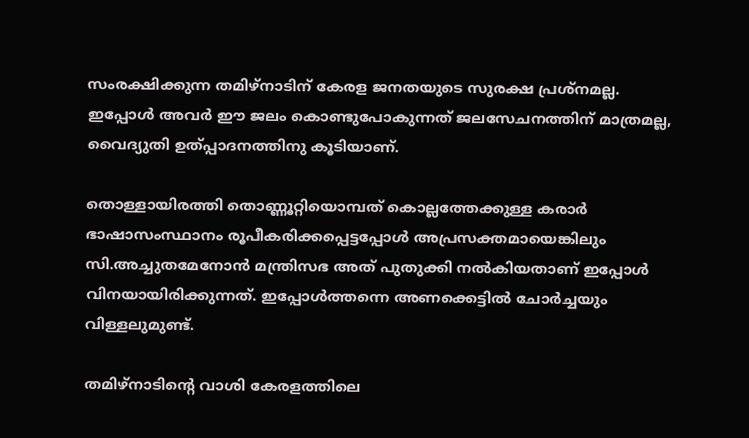സംരക്ഷിക്കുന്ന തമിഴ്‌നാടിന് കേരള ജനതയുടെ സുരക്ഷ പ്രശ്‌നമല്ല. ഇപ്പോള്‍ അവര്‍ ഈ ജലം കൊണ്ടുപോകുന്നത് ജലസേചനത്തിന് മാത്രമല്ല, വൈദ്യുതി ഉത്പ്പാദനത്തിനു കൂടിയാണ്.

തൊള്ളായിരത്തി തൊണ്ണൂറ്റിയൊമ്പത് കൊല്ലത്തേക്കുള്ള കരാര്‍ ഭാഷാസംസ്ഥാനം രൂപീകരിക്കപ്പെട്ടപ്പോള്‍ അപ്രസക്തമായെങ്കിലും സി.അച്ചുതമേനോന്‍ മന്ത്രിസഭ അത് പുതുക്കി നല്‍കിയതാണ് ഇപ്പോള്‍ വിനയായിരിക്കുന്നത്. ഇപ്പോള്‍ത്തന്നെ അണക്കെട്ടില്‍ ചോര്‍ച്ചയും വിള്ളലുമുണ്ട്.

തമിഴ്‌നാടിന്റെ വാശി കേരളത്തിലെ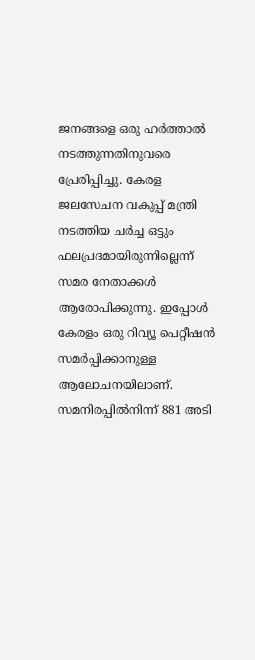ജനങ്ങളെ ഒരു ഹര്‍ത്താല്‍ നടത്തുന്നതിനുവരെ പ്രേരിപ്പിച്ചു. കേരള ജലസേചന വകുപ്പ് മന്ത്രി നടത്തിയ ചര്‍ച്ച ഒട്ടും ഫലപ്രദമായിരുന്നില്ലെന്ന് സമര നേതാക്കള്‍ ആരോപിക്കുന്നു. ഇപ്പോള്‍ കേരളം ഒരു റിവ്യൂ പെറ്റീഷന്‍ സമര്‍പ്പിക്കാനുള്ള ആലോചനയിലാണ്. സമനിരപ്പില്‍നിന്ന് 881 അടി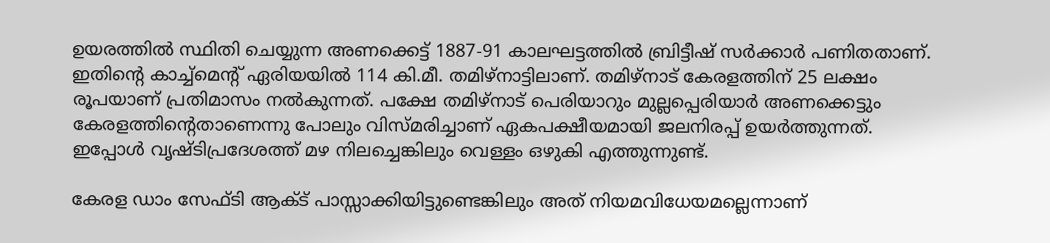ഉയരത്തില്‍ സ്ഥിതി ചെയ്യുന്ന അണക്കെട്ട് 1887-91 കാലഘട്ടത്തില്‍ ബ്രിട്ടീഷ് സര്‍ക്കാര്‍ പണിതതാണ്. ഇതിന്റെ കാച്ച്‌മെന്റ് ഏരിയയില്‍ 114 കി.മീ. തമിഴ്‌നാട്ടിലാണ്. തമിഴ്‌നാട് കേരളത്തിന് 25 ലക്ഷം രൂപയാണ് പ്രതിമാസം നല്‍കുന്നത്. പക്ഷേ തമിഴ്‌നാട് പെരിയാറും മുല്ലപ്പെരിയാര്‍ അണക്കെട്ടും കേരളത്തിന്റെതാണെന്നു പോലും വിസ്മരിച്ചാണ് ഏകപക്ഷീയമായി ജലനിരപ്പ് ഉയര്‍ത്തുന്നത്. ഇപ്പോള്‍ വൃഷ്ടിപ്രദേശത്ത് മഴ നിലച്ചെങ്കിലും വെള്ളം ഒഴുകി എത്തുന്നുണ്ട്.

കേരള ഡാം സേഫ്ടി ആക്ട് പാസ്സാക്കിയിട്ടുണ്ടെങ്കിലും അത് നിയമവിധേയമല്ലെന്നാണ്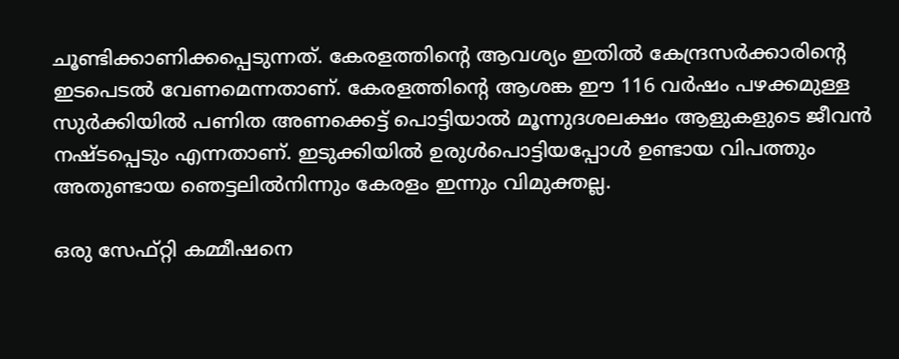ചൂണ്ടിക്കാണിക്കപ്പെടുന്നത്. കേരളത്തിന്റെ ആവശ്യം ഇതില്‍ കേന്ദ്രസര്‍ക്കാരിന്റെ ഇടപെടല്‍ വേണമെന്നതാണ്. കേരളത്തിന്റെ ആശങ്ക ഈ 116 വര്‍ഷം പഴക്കമുള്ള സുര്‍ക്കിയില്‍ പണിത അണക്കെട്ട് പൊട്ടിയാല്‍ മൂന്നുദശലക്ഷം ആളുകളുടെ ജീവന്‍ നഷ്ടപ്പെടും എന്നതാണ്. ഇടുക്കിയില്‍ ഉരുള്‍പൊട്ടിയപ്പോള്‍ ഉണ്ടായ വിപത്തും അതുണ്ടായ ഞെട്ടലില്‍നിന്നും കേരളം ഇന്നും വിമുക്തല്ല.

ഒരു സേഫ്റ്റി കമ്മീഷനെ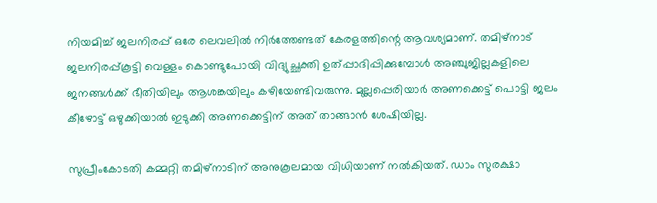നിയമിച്ച് ജലനിരപ്പ് ഒരേ ലെവലില്‍ നിര്‍ത്തേണ്ടത് കേരളത്തിന്റെ ആവശ്യമാണ്. തമിഴ്‌നാട് ജലനിരപ്പ്കൂട്ടി വെള്ളം കൊണ്ടുപോയി വിദ്യുച്ഛക്തി ഉത്പ്പാദിപ്പിക്കുമ്പോള്‍ അഞ്ചുജില്ലകളിലെ ജനങ്ങള്‍ക്ക് ഭീതിയിലും ആശങ്കയിലും കഴിയേണ്ടിവരുന്നു. മുല്ലപ്പെരിയാര്‍ അണക്കെട്ട് പൊട്ടി ജലം കീഴോട്ട് ഒഴുക്കിയാല്‍ ഇടുക്കി അണക്കെട്ടിന് അത് താങ്ങാന്‍ ശേഷിയില്ല.

സുപ്രീംകോടതി കമ്മറ്റി തമിഴ്‌നാടിന് അനുകൂലമായ വിധിയാണ് നല്‍കിയത്. ഡാം സുരക്ഷാ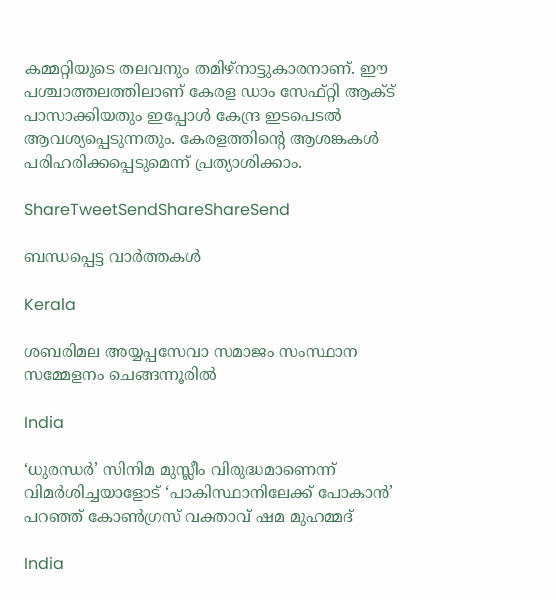കമ്മറ്റിയുടെ തലവനും തമിഴ്‌നാട്ടുകാരനാണ്. ഈ പശ്ചാത്തലത്തിലാണ് കേരള ഡാം സേഫ്റ്റി ആക്ട് പാസാക്കിയതും ഇപ്പോള്‍ കേന്ദ്ര ഇടപെടല്‍ ആവശ്യപ്പെടുന്നതും. കേരളത്തിന്റെ ആശങ്കകള്‍ പരിഹരിക്കപ്പെടുമെന്ന് പ്രത്യാശിക്കാം.

ShareTweetSendShareShareSend

ബന്ധപ്പെട്ട വാര്‍ത്തകള്‍

Kerala

ശബരിമല അയ്യപ്പസേവാ സമാജം സംസ്ഥാന സമ്മേളനം ചെങ്ങന്നൂരില്‍

India

‘ധുരന്ധർ’ സിനിമ മുസ്ലീം വിരുദ്ധമാണെന്ന് വിമർശിച്ചയാളോട് ‘പാകിസ്ഥാനിലേക്ക് പോകാൻ’ പറഞ്ഞ് കോൺഗ്രസ് വക്താവ് ഷമ മുഹമ്മദ്

India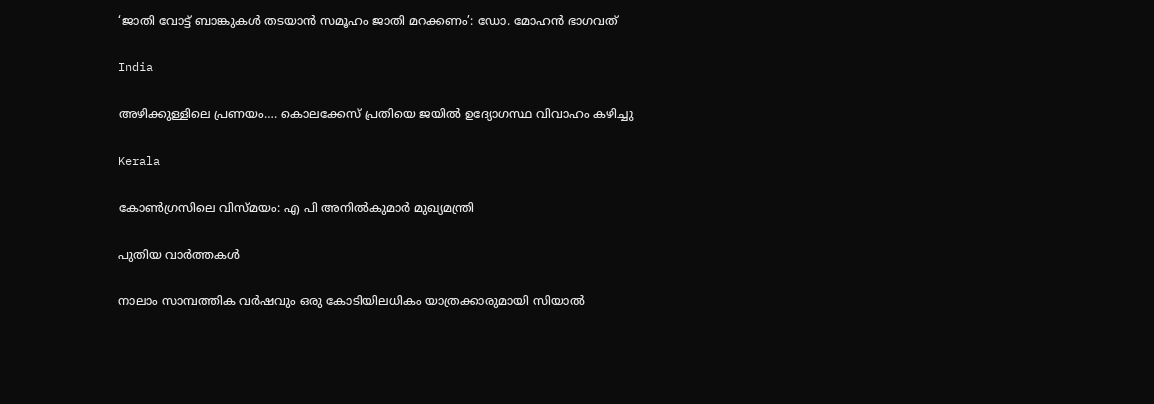‘ജാതി വോട്ട് ബാങ്കുകള്‍ തടയാന്‍ സമൂഹം ജാതി മറക്കണം’: ഡോ. മോഹന്‍ ഭാഗവത്

India

അഴിക്കുള്ളിലെ പ്രണയം…. കൊലക്കേസ് പ്രതിയെ ജയിൽ ഉദ്യോഗസ്ഥ വിവാഹം കഴിച്ചു

Kerala

കോണ്‍ഗ്രസിലെ വിസ്മയം: എ പി അനില്‍കുമാര്‍ മുഖ്യമന്ത്രി

പുതിയ വാര്‍ത്തകള്‍

നാലാം സാമ്പത്തിക വര്‍ഷവും ഒരു കോടിയിലധികം യാത്രക്കാരുമായി സിയാല്‍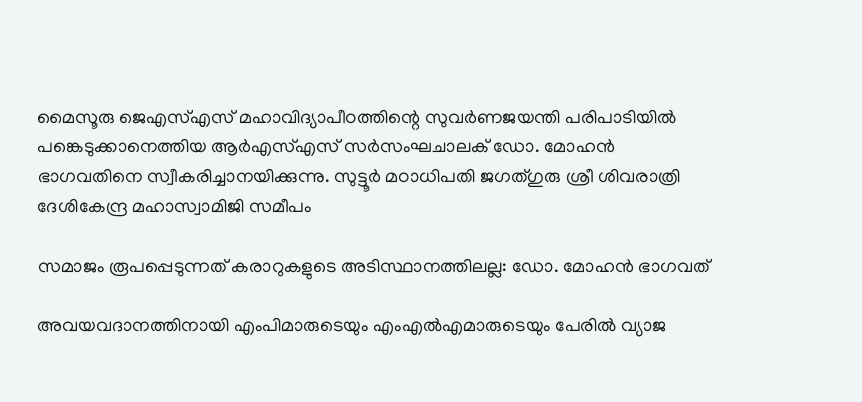മൈസൂരു ജെഎസ്എസ് മഹാവിദ്യാപീഠത്തിന്റെ സുവര്‍ണജയന്തി പരിപാടിയില്‍ പങ്കെടുക്കാനെത്തിയ ആര്‍എസ്എസ് സര്‍സംഘചാലക് ഡോ. മോഹന്‍ ഭാഗവതിനെ സ്വീകരിച്ചാനയിക്കുന്നു. സുട്ടൂര്‍ മഠാധിപതി ജഗത്ഗുരു ശ്രീ ശിവരാത്രി ദേശികേന്ദ്ര മഹാസ്വാമിജി സമീപം

സമാജം രൂപപ്പെടുന്നത് കരാറുകളുടെ അടിസ്ഥാനത്തിലല്ല: ഡോ. മോഹന്‍ ഭാഗവത്

അവയവദാനത്തിനായി എംപിമാരുടെയും എംഎല്‍എമാരുടെയും പേരിൽ വ്യാജ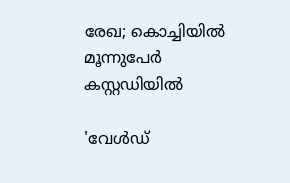രേഖ; കൊച്ചിയിൽ മൂന്നുപേർ കസ്റ്റഡിയിൽ

'വേള്‍ഡ്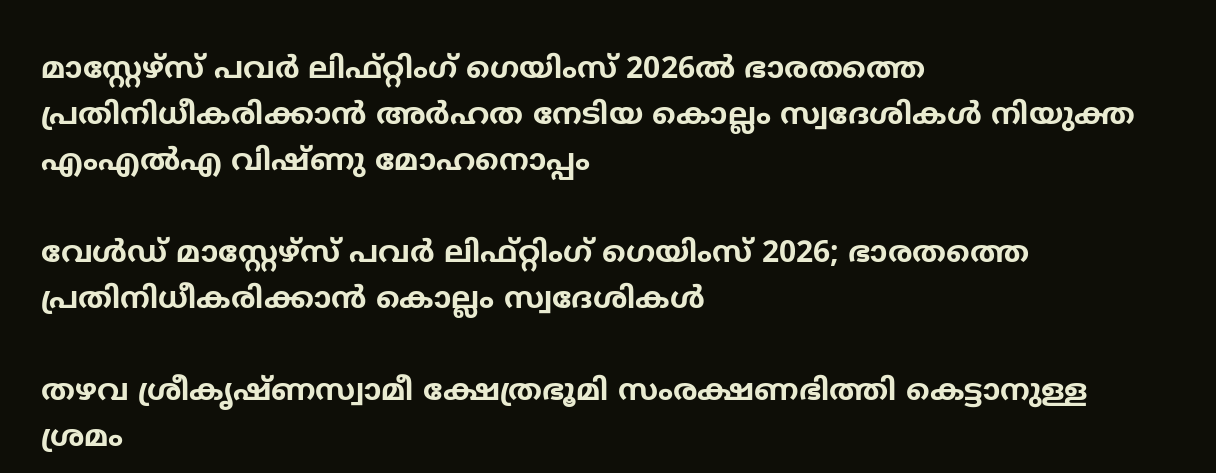മാസ്റ്റേഴ്‌സ് പവര്‍ ലിഫ്റ്റിംഗ് ഗെയിംസ് 2026ല്‍ ഭാരതത്തെ പ്രതിനിധീകരിക്കാന്‍ അര്‍ഹത നേടിയ കൊല്ലം സ്വദേശികള്‍ നിയുക്ത എംഎല്‍എ വിഷ്ണു മോഹനൊപ്പം

വേള്‍ഡ് മാസ്റ്റേഴ്‌സ് പവര്‍ ലിഫ്റ്റിംഗ് ഗെയിംസ് 2026; ഭാരതത്തെ പ്രതിനിധീകരിക്കാന്‍ കൊല്ലം സ്വദേശികള്‍

തഴവ ശ്രീകൃഷ്ണസ്വാമീ ക്ഷേത്രഭൂമി സംരക്ഷണഭിത്തി കെട്ടാനുള്ള ശ്രമം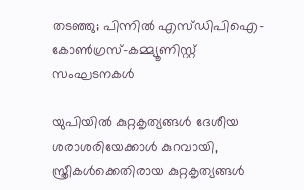തടഞ്ഞു; പിന്നില്‍ എസ്ഡിപിഐ-കോണ്‍ഗ്രസ്-കമ്മ്യൂണിസ്റ്റ് സംഘടനകള്‍

യു‌പിയിൽ കുറ്റകൃത്യങ്ങൾ ദേശീയ ശരാശരിയേക്കാൾ കുറവായി, സ്ത്രീകൾക്കെതിരായ കുറ്റകൃത്യങ്ങൾ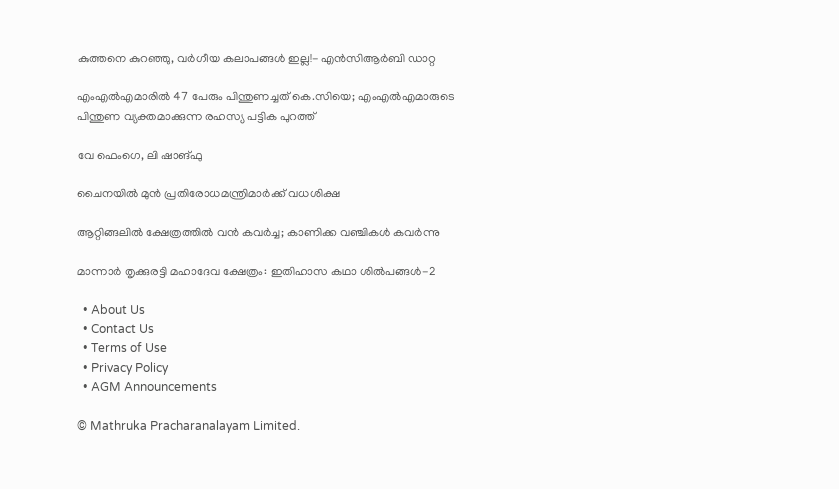കുത്തനെ കുറഞ്ഞു, വർഗീയ കലാപങ്ങൾ ഇല്ല!- എൻ‌സി‌ആർ‌ബി ഡാറ്റ

എംഎൽഎമാരിൽ 47 പേരും പിന്തുണച്ചത് കെ.സിയെ; എംഎൽഎമാരുടെ പിന്തുണ വ്യക്തമാക്കുന്ന രഹസ്യ പട്ടിക പുറത്ത്

വേ ഫെംഗെ, ലി ഷാങ്ഫു

ചൈനയില്‍ മുന്‍ പ്രതിരോധമന്ത്രിമാര്‍ക്ക് വധശിക്ഷ

ആറ്റിങ്ങലിൽ ക്ഷേത്രത്തിൽ വൻ കവർച്ച; കാണിക്ക വഞ്ചികൾ കവർന്നു

മാന്നാര്‍ തൃക്കുരട്ടി മഹാദേവ ക്ഷേത്രം: ഇതിഹാസ കഥാ ശില്‍പങ്ങള്‍-2

  • About Us
  • Contact Us
  • Terms of Use
  • Privacy Policy
  • AGM Announcements

© Mathruka Pracharanalayam Limited.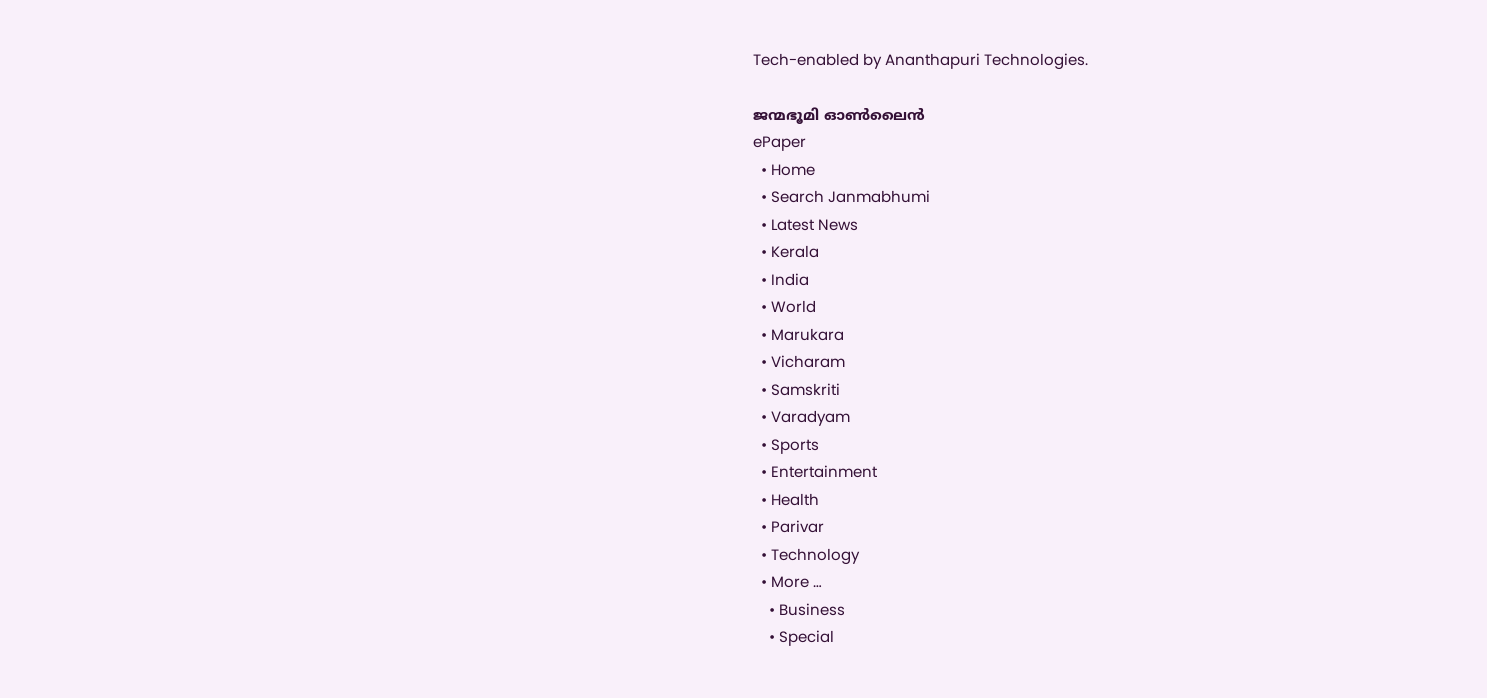Tech-enabled by Ananthapuri Technologies.

ജന്മഭൂമി ഓണ്‍ലൈന്‍
ePaper
  • Home
  • Search Janmabhumi
  • Latest News
  • Kerala
  • India
  • World
  • Marukara
  • Vicharam
  • Samskriti
  • Varadyam
  • Sports
  • Entertainment
  • Health
  • Parivar
  • Technology
  • More …
    • Business
    • Special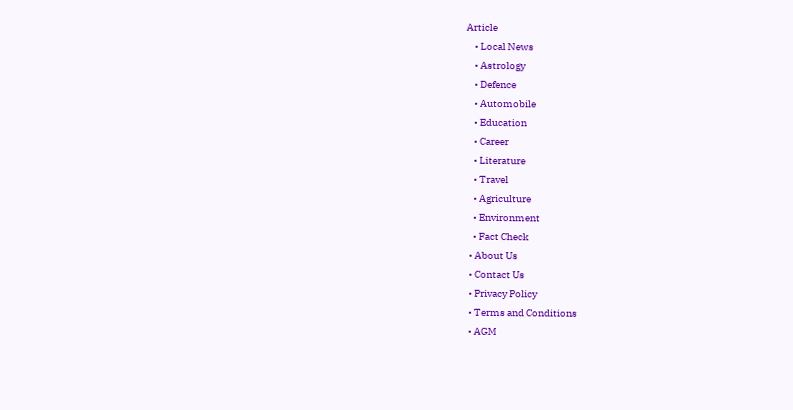Article
    • Local News
    • Astrology
    • Defence
    • Automobile
    • Education
    • Career
    • Literature
    • Travel
    • Agriculture
    • Environment
    • Fact Check
  • About Us
  • Contact Us
  • Privacy Policy
  • Terms and Conditions
  • AGM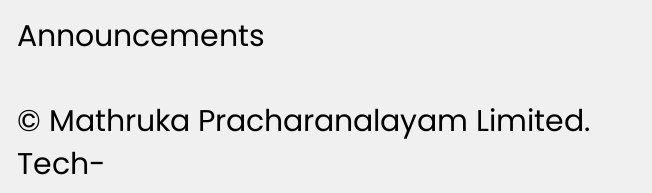Announcements

© Mathruka Pracharanalayam Limited.
Tech-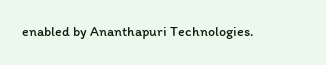enabled by Ananthapuri Technologies.